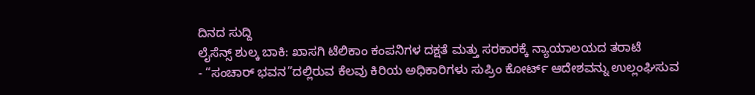ದಿನದ ಸುದ್ದಿ
ಲೈಸೆನ್ಸ್ ಶುಲ್ಕ ಬಾಕಿ: ಖಾಸಗಿ ಟೆಲಿಕಾಂ ಕಂಪನಿಗಳ ದಕ್ಷತೆ ಮತ್ತು ಸರಕಾರಕ್ಕೆ ನ್ಯಾಯಾಲಯದ ತರಾಟೆ
- “ಸಂಚಾರ್ ಭವನ”ದಲ್ಲಿರುವ ಕೆಲವು ಕಿರಿಯ ಅಧಿಕಾರಿಗಳು ಸುಪ್ರಿಂ ಕೋರ್ಟ್ ಆದೇಶವನ್ನು ಉಲ್ಲಂಘಿಸುವ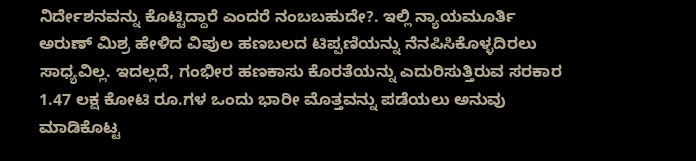ನಿರ್ದೇಶನವನ್ನು ಕೊಟ್ಟಿದ್ದಾರೆ ಎಂದರೆ ನಂಬಬಹುದೇ?. ಇಲ್ಲಿ ನ್ಯಾಯಮೂರ್ತಿ ಅರುಣ್ ಮಿಶ್ರ ಹೇಳಿದ ವಿಪುಲ ಹಣಬಲದ ಟಿಪ್ಪಣಿಯನ್ನು ನೆನಪಿಸಿಕೊಳ್ಳದಿರಲು ಸಾಧ್ಯವಿಲ್ಲ. ಇದಲ್ಲದೆ, ಗಂಭೀರ ಹಣಕಾಸು ಕೊರತೆಯನ್ನು ಎದುರಿಸುತ್ತಿರುವ ಸರಕಾರ 1.47 ಲಕ್ಷ ಕೋಟಿ ರೂ.ಗಳ ಒಂದು ಭಾರೀ ಮೊತ್ತವನ್ನು ಪಡೆಯಲು ಅನುವು ಮಾಡಿಕೊಟ್ಟ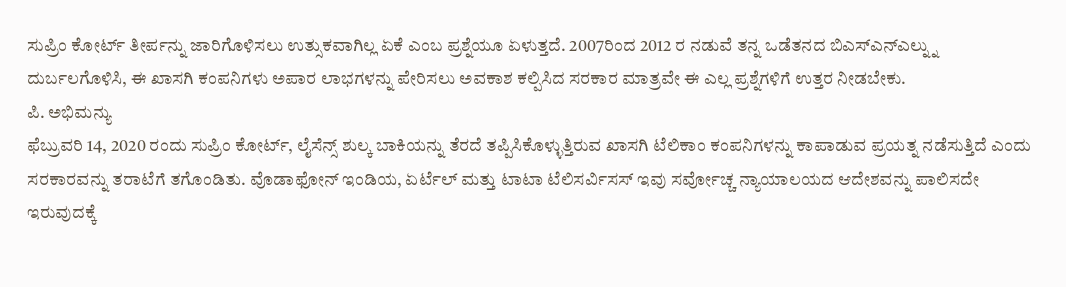ಸುಪ್ರಿಂ ಕೋರ್ಟ್ ತೀರ್ಪನ್ನು ಜಾರಿಗೊಳಿಸಲು ಉತ್ಸುಕವಾಗಿಲ್ಲ ಏಕೆ ಎಂಬ ಪ್ರಶ್ನೆಯೂ ಏಳುತ್ತದೆ. 2007ರಿಂದ 2012 ರ ನಡುವೆ ತನ್ನ ಒಡೆತನದ ಬಿಎಸ್ಎನ್ಎಲ್ನ್ನು ದುರ್ಬಲಗೊಳಿಸಿ, ಈ ಖಾಸಗಿ ಕಂಪನಿಗಳು ಅಪಾರ ಲಾಭಗಳನ್ನು ಪೇರಿಸಲು ಅವಕಾಶ ಕಲ್ಪಿಸಿದ ಸರಕಾರ ಮಾತ್ರವೇ ಈ ಎಲ್ಲ ಪ್ರಶ್ನೆಗಳಿಗೆ ಉತ್ತರ ನೀಡಬೇಕು.
ಪಿ. ಅಭಿಮನ್ಯು
ಫೆಬ್ರುವರಿ 14, 2020 ರಂದು ಸುಪ್ರಿಂ ಕೋರ್ಟ್, ಲೈಸೆನ್ಸ್ ಶುಲ್ಕ ಬಾಕಿಯನ್ನು ತೆರದೆ ತಪ್ಪಿಸಿಕೊಳ್ಳುತ್ತಿರುವ ಖಾಸಗಿ ಟೆಲಿಕಾಂ ಕಂಪನಿಗಳನ್ನು ಕಾಪಾಡುವ ಪ್ರಯತ್ನ ನಡೆಸುತ್ತಿದೆ ಎಂದು ಸರಕಾರವನ್ನು ತರಾಟೆಗೆ ತಗೊಂಡಿತು. ವೊಡಾಫೋನ್ ಇಂಡಿಯ, ಏರ್ಟೆಲ್ ಮತ್ತು ಟಾಟಾ ಟೆಲಿಸರ್ವಿಸಸ್ ಇವು ಸರ್ವೋಚ್ಚ ನ್ಯಾಯಾಲಯದ ಆದೇಶವನ್ನು ಪಾಲಿಸದೇ ಇರುವುದಕ್ಕೆ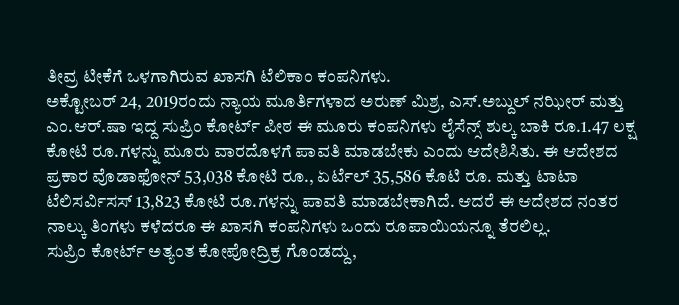ತೀವ್ರ ಟೀಕೆಗೆ ಒಳಗಾಗಿರುವ ಖಾಸಗಿ ಟೆಲಿಕಾಂ ಕಂಪನಿಗಳು.
ಅಕ್ಟೋಬರ್ 24, 2019ರಂದು ನ್ಯಾಯ ಮೂರ್ತಿಗಳಾದ ಅರುಣ್ ಮಿಶ್ರ, ಎಸ್.ಅಬ್ದುಲ್ ನಝೀರ್ ಮತ್ತು ಎಂ.ಆರ್.ಷಾ ಇದ್ದ ಸುಪ್ರಿಂ ಕೋರ್ಟ್ ಪೀಠ ಈ ಮೂರು ಕಂಪನಿಗಳು ಲೈಸೆನ್ಸ್ ಶುಲ್ಕ ಬಾಕಿ ರೂ.1.47 ಲಕ್ಷ ಕೋಟಿ ರೂ.ಗಳನ್ನು ಮೂರು ವಾರದೊಳಗೆ ಪಾವತಿ ಮಾಡಬೇಕು ಎಂದು ಆದೇಶಿಸಿತು. ಈ ಆದೇಶದ ಪ್ರಕಾರ ವೊಡಾಫೋನ್ 53,038 ಕೋಟಿ ರೂ., ಏರ್ಟೆಲ್ 35,586 ಕೊಟಿ ರೂ. ಮತ್ತು ಟಾಟಾ ಟೆಲಿಸರ್ವಿಸಸ್ 13,823 ಕೋಟಿ ರೂ.ಗಳನ್ನು ಪಾವತಿ ಮಾಡಬೇಕಾಗಿದೆ. ಆದರೆ ಈ ಆದೇಶದ ನಂತರ ನಾಲ್ಕು ತಿಂಗಳು ಕಳೆದರೂ ಈ ಖಾಸಗಿ ಕಂಪನಿಗಳು ಒಂದು ರೂಪಾಯಿಯನ್ನೂ ತೆರಲಿಲ್ಲ.
ಸುಪ್ರಿಂ ಕೋರ್ಟ್ ಅತ್ಯಂತ ಕೋಪೋದ್ರಿಕ್ರ ಗೊಂಡದ್ದು,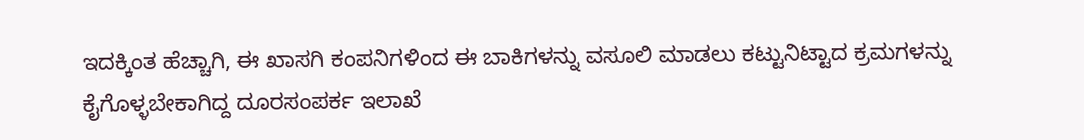ಇದಕ್ಕಿಂತ ಹೆಚ್ಚಾಗಿ, ಈ ಖಾಸಗಿ ಕಂಪನಿಗಳಿಂದ ಈ ಬಾಕಿಗಳನ್ನು ವಸೂಲಿ ಮಾಡಲು ಕಟ್ಟುನಿಟ್ಟಾದ ಕ್ರಮಗಳನ್ನು ಕೈಗೊಳ್ಳಬೇಕಾಗಿದ್ದ ದೂರಸಂಪರ್ಕ ಇಲಾಖೆ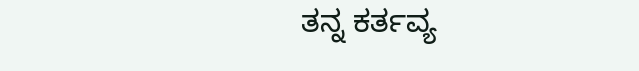ತನ್ನ ಕರ್ತವ್ಯ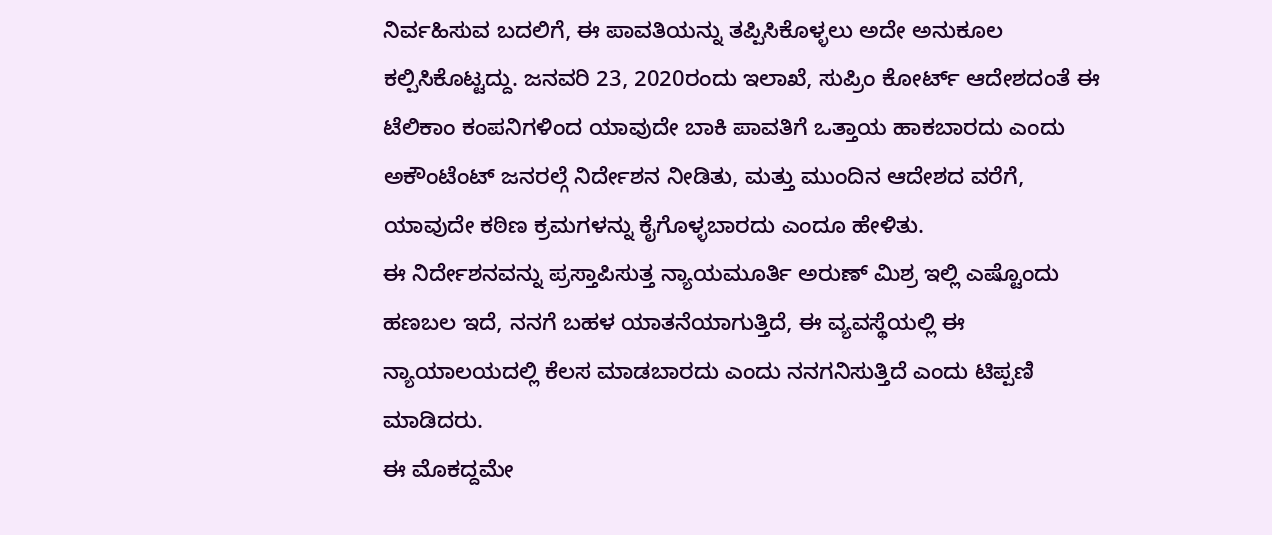ನಿರ್ವಹಿಸುವ ಬದಲಿಗೆ, ಈ ಪಾವತಿಯನ್ನು ತಪ್ಪಿಸಿಕೊಳ್ಳಲು ಅದೇ ಅನುಕೂಲ ಕಲ್ಪಿಸಿಕೊಟ್ಟದ್ದು. ಜನವರಿ 23, 2020ರಂದು ಇಲಾಖೆ, ಸುಪ್ರಿಂ ಕೋರ್ಟ್ ಆದೇಶದಂತೆ ಈ ಟೆಲಿಕಾಂ ಕಂಪನಿಗಳಿಂದ ಯಾವುದೇ ಬಾಕಿ ಪಾವತಿಗೆ ಒತ್ತಾಯ ಹಾಕಬಾರದು ಎಂದು ಅಕೌಂಟೆಂಟ್ ಜನರಲ್ಗೆ ನಿರ್ದೇಶನ ನೀಡಿತು, ಮತ್ತು ಮುಂದಿನ ಆದೇಶದ ವರೆಗೆ, ಯಾವುದೇ ಕಠಿಣ ಕ್ರಮಗಳನ್ನು ಕೈಗೊಳ್ಳಬಾರದು ಎಂದೂ ಹೇಳಿತು.
ಈ ನಿರ್ದೇಶನವನ್ನು ಪ್ರಸ್ತಾಪಿಸುತ್ತ ನ್ಯಾಯಮೂರ್ತಿ ಅರುಣ್ ಮಿಶ್ರ ಇಲ್ಲಿ ಎಷ್ಟೊಂದು ಹಣಬಲ ಇದೆ, ನನಗೆ ಬಹಳ ಯಾತನೆಯಾಗುತ್ತಿದೆ, ಈ ವ್ಯವಸ್ಥೆಯಲ್ಲಿ ಈ ನ್ಯಾಯಾಲಯದಲ್ಲಿ ಕೆಲಸ ಮಾಡಬಾರದು ಎಂದು ನನಗನಿಸುತ್ತಿದೆ ಎಂದು ಟಿಪ್ಪಣಿ ಮಾಡಿದರು.
ಈ ಮೊಕದ್ದಮೇ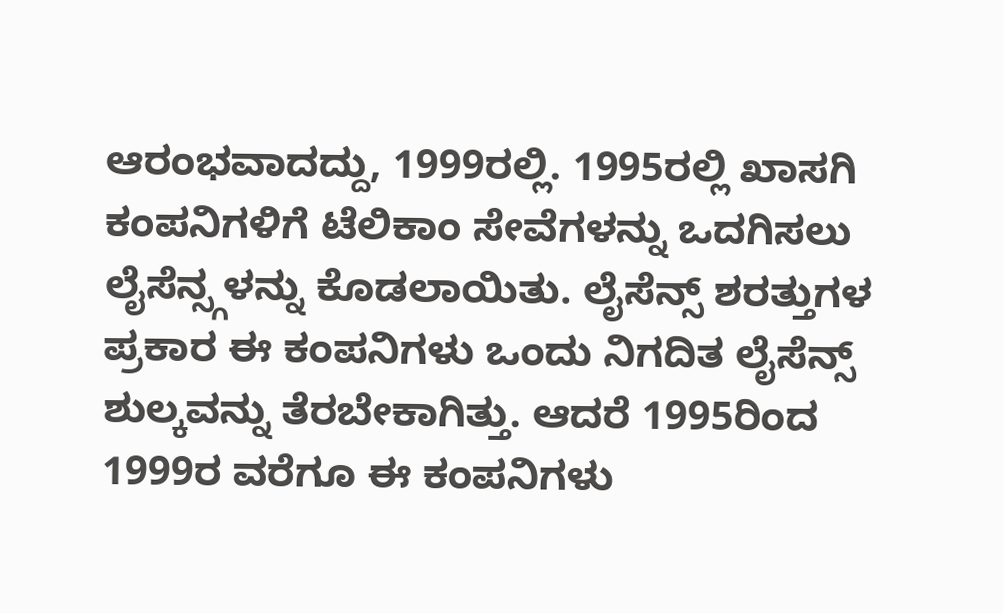ಆರಂಭವಾದದ್ದು, 1999ರಲ್ಲಿ. 1995ರಲ್ಲಿ ಖಾಸಗಿ ಕಂಪನಿಗಳಿಗೆ ಟೆಲಿಕಾಂ ಸೇವೆಗಳನ್ನು ಒದಗಿಸಲು ಲೈಸೆನ್ಸ್ಗಳನ್ನು ಕೊಡಲಾಯಿತು. ಲೈಸೆನ್ಸ್ ಶರತ್ತುಗಳ ಪ್ರಕಾರ ಈ ಕಂಪನಿಗಳು ಒಂದು ನಿಗದಿತ ಲೈಸೆನ್ಸ್ ಶುಲ್ಕವನ್ನು ತೆರಬೇಕಾಗಿತ್ತು. ಆದರೆ 1995ರಿಂದ 1999ರ ವರೆಗೂ ಈ ಕಂಪನಿಗಳು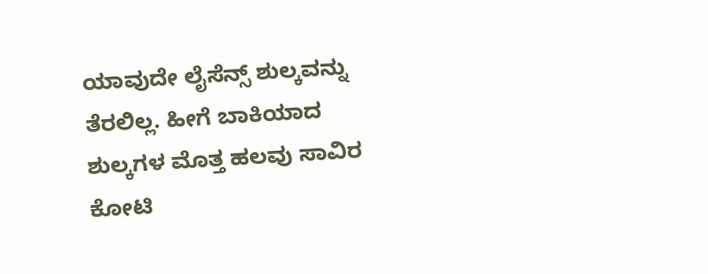ಯಾವುದೇ ಲೈಸೆನ್ಸ್ ಶುಲ್ಕವನ್ನು ತೆರಲಿಲ್ಲ. ಹೀಗೆ ಬಾಕಿಯಾದ ಶುಲ್ಕಗಳ ಮೊತ್ತ ಹಲವು ಸಾವಿರ ಕೋಟಿ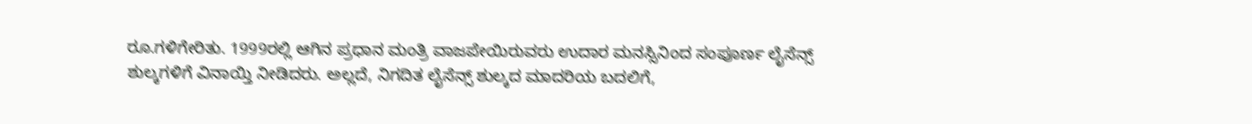ರೂ.ಗಳಿಗೇರಿತು. 1999ರಲ್ಲಿ ಆಗಿನ ಪ್ರಧಾನ ಮಂತ್ರಿ ವಾಜಪೇಯಿರುವರು ಉದಾರ ಮನಸ್ಸಿನಿಂದ ಸಂಪೂರ್ಣ ಲೈಸೆನ್ಸ್ ಶುಲ್ಕಗಳಿಗೆ ವಿನಾಯ್ತಿ ನೀಡಿದರು. ಅಲ್ಲದೆ, ನಿಗದಿತ ಲೈಸೆನ್ಸ್ ಶುಲ್ಕದ ಮಾದರಿಯ ಬದಲಿಗೆ,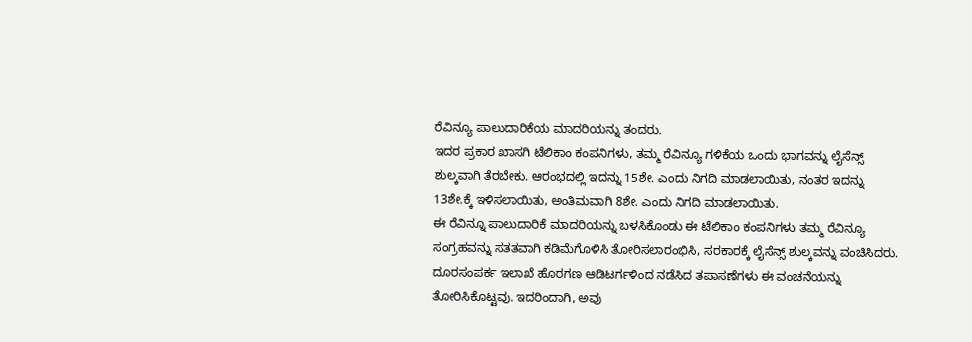ರೆವಿನ್ಯೂ ಪಾಲುದಾರಿಕೆಯ ಮಾದರಿಯನ್ನು ತಂದರು.
ಇದರ ಪ್ರಕಾರ ಖಾಸಗಿ ಟೆಲಿಕಾಂ ಕಂಪನಿಗಳು, ತಮ್ಮ ರೆವಿನ್ಯೂ ಗಳಿಕೆಯ ಒಂದು ಭಾಗವನ್ನು ಲೈಸೆನ್ಸ್ ಶುಲ್ಕವಾಗಿ ತೆರಬೇಕು. ಆರಂಭದಲ್ಲಿ ಇದನ್ನು 15ಶೇ. ಎಂದು ನಿಗದಿ ಮಾಡಲಾಯಿತು, ನಂತರ ಇದನ್ನು 13ಶೇ.ಕ್ಕೆ ಇಳಿಸಲಾಯಿತು, ಅಂತಿಮವಾಗಿ 8ಶೇ. ಎಂದು ನಿಗದಿ ಮಾಡಲಾಯಿತು.
ಈ ರೆವಿನ್ನೂ ಪಾಲುದಾರಿಕೆ ಮಾದರಿಯನ್ನು ಬಳಸಿಕೊಂಡು ಈ ಟೆಲಿಕಾಂ ಕಂಪನಿಗಳು ತಮ್ಮ ರೆವಿನ್ಯೂ ಸಂಗ್ರಹವನ್ನು ಸತತವಾಗಿ ಕಡಿಮೆಗೊಳಿಸಿ ತೋರಿಸಲಾರಂಭಿಸಿ, ಸರಕಾರಕ್ಕೆ ಲೈಸೆನ್ಸ್ ಶುಲ್ಕವನ್ನು ವಂಚಿಸಿದರು. ದೂರಸಂಪರ್ಕ ಇಲಾಖೆ ಹೊರಗಣ ಆಡಿಟರ್ಗಳಿಂದ ನಡೆಸಿದ ತಪಾಸಣೆಗಳು ಈ ವಂಚನೆಯನ್ನು ತೋರಿಸಿಕೊಟ್ಟವು. ಇದರಿಂದಾಗಿ, ಅವು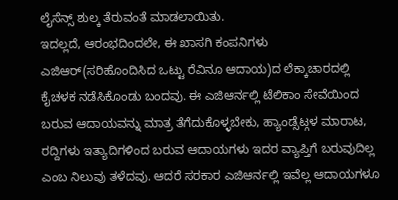ಲೈಸೆನ್ಸ್ ಶುಲ್ಕ ತೆರುವಂತೆ ಮಾಡಲಾಯಿತು.
ಇದಲ್ಲದೆ, ಆರಂಭದಿಂದಲೇ, ಈ ಖಾಸಗಿ ಕಂಪನಿಗಳು ಎಜಿಆರ್(ಸರಿಹೊಂದಿಸಿದ ಒಟ್ಟು ರೆವಿನೂ ಆದಾಯ)ದ ಲೆಕ್ಕಾಚಾರದಲ್ಲಿ ಕೈಚಳಕ ನಡೆಸಿಕೊಂಡು ಬಂದವು. ಈ ಎಜಿಆರ್ನಲ್ಲಿ ಟೆಲಿಕಾಂ ಸೇವೆಯಿಂದ ಬರುವ ಆದಾಯವನ್ನು ಮಾತ್ರ ತೆಗೆದುಕೊಳ್ಳಬೇಕು, ಹ್ಯಾಂಡ್ಸೆಟ್ಗಳ ಮಾರಾಟ, ರದ್ದಿಗಳು ಇತ್ಯಾದಿಗಳಿಂದ ಬರುವ ಆದಾಯಗಳು ಇದರ ವ್ಯಾಪ್ತಿಗೆ ಬರುವುದಿಲ್ಲ ಎಂಬ ನಿಲುವು ತಳೆದವು. ಆದರೆ ಸರಕಾರ ಎಜಿಆರ್ನಲ್ಲಿ ಇವೆಲ್ಲ ಆದಾಯಗಳೂ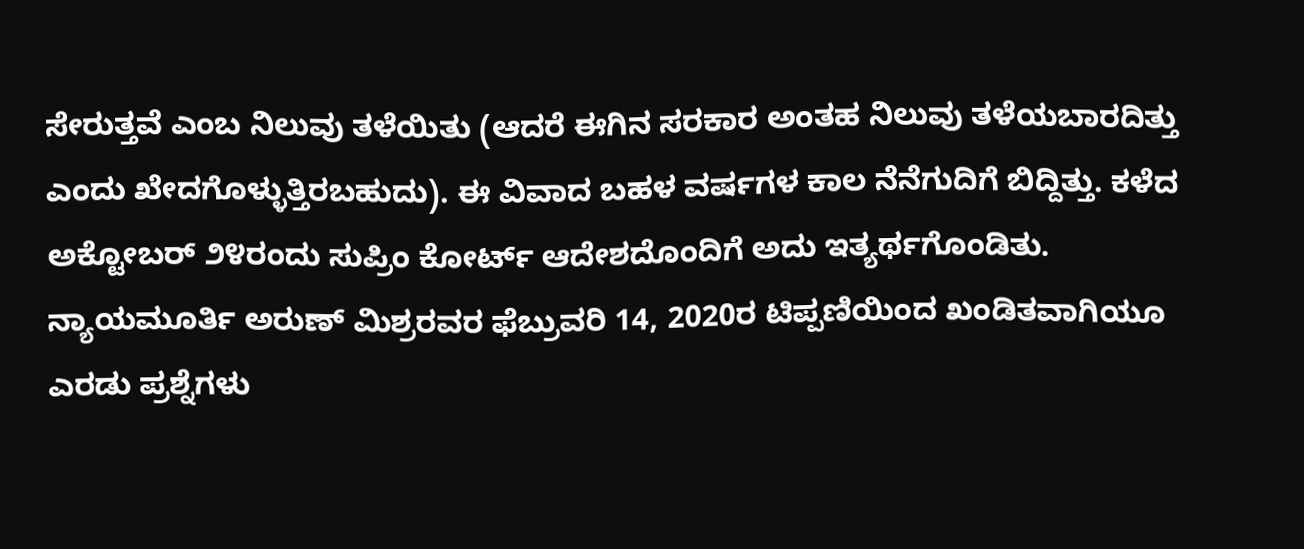ಸೇರುತ್ತವೆ ಎಂಬ ನಿಲುವು ತಳೆಯಿತು (ಆದರೆ ಈಗಿನ ಸರಕಾರ ಅಂತಹ ನಿಲುವು ತಳೆಯಬಾರದಿತ್ತು ಎಂದು ಖೇದಗೊಳ್ಳುತ್ತಿರಬಹುದು). ಈ ವಿವಾದ ಬಹಳ ವರ್ಷಗಳ ಕಾಲ ನೆನೆಗುದಿಗೆ ಬಿದ್ದಿತ್ತು. ಕಳೆದ ಅಕ್ಟೋಬರ್ ೨೪ರಂದು ಸುಪ್ರಿಂ ಕೋರ್ಟ್ ಆದೇಶದೊಂದಿಗೆ ಅದು ಇತ್ಯರ್ಥಗೊಂಡಿತು.
ನ್ಯಾಯಮೂರ್ತಿ ಅರುಣ್ ಮಿಶ್ರರವರ ಫೆಬ್ರುವರಿ 14, 2020ರ ಟಿಪ್ಪಣಿಯಿಂದ ಖಂಡಿತವಾಗಿಯೂ ಎರಡು ಪ್ರಶ್ನೆಗಳು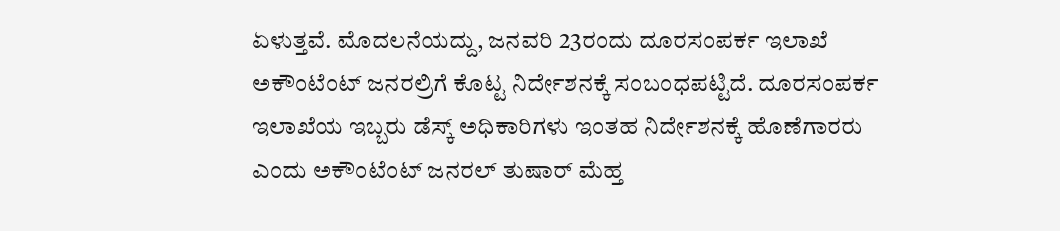ಏಳುತ್ತವೆ. ಮೊದಲನೆಯದ್ದು, ಜನವರಿ 23ರಂದು ದೂರಸಂಪರ್ಕ ಇಲಾಖೆ ಅಕೌಂಟೆಂಟ್ ಜನರಲ್ರಿಗೆ ಕೊಟ್ಟ ನಿರ್ದೇಶನಕ್ಕೆ ಸಂಬಂಧಪಟ್ಟಿದೆ. ದೂರಸಂಪರ್ಕ ಇಲಾಖೆಯ ಇಬ್ಬರು ಡೆಸ್ಕ್ ಅಧಿಕಾರಿಗಳು ಇಂತಹ ನಿರ್ದೇಶನಕ್ಕೆ ಹೊಣೆಗಾರರು ಎಂದು ಅಕೌಂಟೆಂಟ್ ಜನರಲ್ ತುಷಾರ್ ಮೆಹ್ತ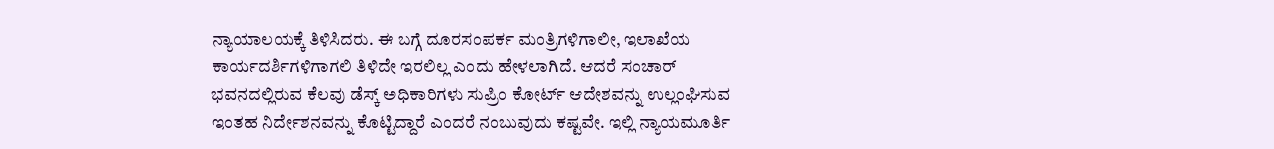ನ್ಯಾಯಾಲಯಕ್ಕೆ ತಿಳಿಸಿದರು. ಈ ಬಗ್ಗೆ ದೂರಸಂಪರ್ಕ ಮಂತ್ರಿಗಳಿಗಾಲೀ, ಇಲಾಖೆಯ ಕಾರ್ಯದರ್ಶಿಗಳಿಗಾಗಲಿ ತಿಳಿದೇ ಇರಲಿಲ್ಲ ಎಂದು ಹೇಳಲಾಗಿದೆ. ಆದರೆ ಸಂಚಾರ್ ಭವನದಲ್ಲಿರುವ ಕೆಲವು ಡೆಸ್ಕ್ ಅಧಿಕಾರಿಗಳು ಸುಪ್ರಿಂ ಕೋರ್ಟ್ ಆದೇಶವನ್ನು ಉಲ್ಲಂಘಿಸುವ ಇಂತಹ ನಿರ್ದೇಶನವನ್ನು ಕೊಟ್ಟಿದ್ದಾರೆ ಎಂದರೆ ನಂಬುವುದು ಕಷ್ಟವೇ. ಇಲ್ಲಿ ನ್ಯಾಯಮೂರ್ತಿ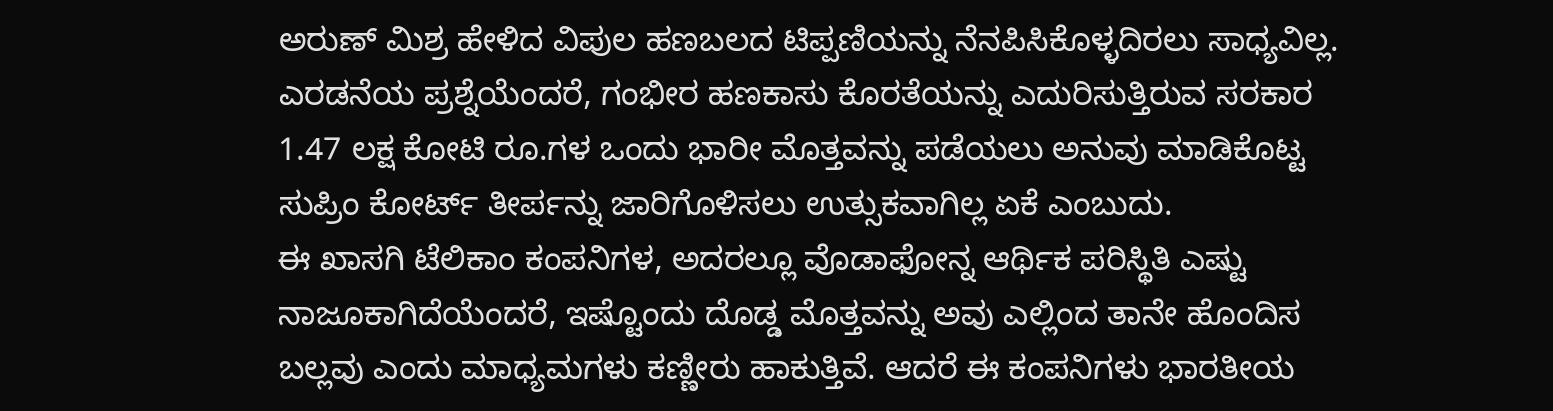ಅರುಣ್ ಮಿಶ್ರ ಹೇಳಿದ ವಿಪುಲ ಹಣಬಲದ ಟಿಪ್ಪಣಿಯನ್ನು ನೆನಪಿಸಿಕೊಳ್ಳದಿರಲು ಸಾಧ್ಯವಿಲ್ಲ.
ಎರಡನೆಯ ಪ್ರಶ್ನೆಯೆಂದರೆ, ಗಂಭೀರ ಹಣಕಾಸು ಕೊರತೆಯನ್ನು ಎದುರಿಸುತ್ತಿರುವ ಸರಕಾರ 1.47 ಲಕ್ಷ ಕೋಟಿ ರೂ.ಗಳ ಒಂದು ಭಾರೀ ಮೊತ್ತವನ್ನು ಪಡೆಯಲು ಅನುವು ಮಾಡಿಕೊಟ್ಟ ಸುಪ್ರಿಂ ಕೋರ್ಟ್ ತೀರ್ಪನ್ನು ಜಾರಿಗೊಳಿಸಲು ಉತ್ಸುಕವಾಗಿಲ್ಲ ಏಕೆ ಎಂಬುದು.
ಈ ಖಾಸಗಿ ಟೆಲಿಕಾಂ ಕಂಪನಿಗಳ, ಅದರಲ್ಲೂ ವೊಡಾಫೋನ್ನ ಆರ್ಥಿಕ ಪರಿಸ್ಥಿತಿ ಎಷ್ಟು ನಾಜೂಕಾಗಿದೆಯೆಂದರೆ, ಇಷ್ಟೊಂದು ದೊಡ್ಡ ಮೊತ್ತವನ್ನು ಅವು ಎಲ್ಲಿಂದ ತಾನೇ ಹೊಂದಿಸ ಬಲ್ಲವು ಎಂದು ಮಾಧ್ಯಮಗಳು ಕಣ್ಣೀರು ಹಾಕುತ್ತಿವೆ. ಆದರೆ ಈ ಕಂಪನಿಗಳು ಭಾರತೀಯ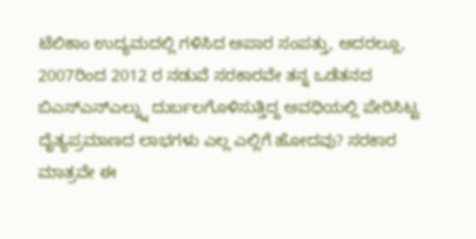ಟೆಲಿಕಾಂ ಉದ್ಯಮದಲ್ಲಿ ಗಳಿಸಿದ ಅಪಾರ ಸಂಪತ್ತು, ಅದರಲ್ಲೂ, 2007ರಿಂದ 2012 ರ ನಡುವೆ ಸರಕಾರವೇ ತನ್ನ ಒಡೆತನದ ಬಿಎಸ್ಎನ್ಎಲ್ನ್ನು ದುರ್ಬಲಗೊಳಿಸುತ್ತಿದ್ದ ಅವಧಿಯಲ್ಲಿ ಪೇರಿಸಿಟ್ಟ ದೈತ್ಯಪ್ರಮಾಣದ ಲಾಭಗಳು ಎಲ್ಲ ಎಲ್ಲಿಗೆ ಹೋದವು? ಸರಕಾರ ಮಾತ್ರವೇ ಈ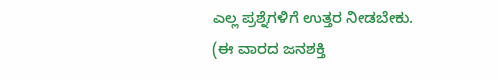ಎಲ್ಲ ಪ್ರಶ್ನೆಗಳಿಗೆ ಉತ್ತರ ನೀಡಬೇಕು.
(ಈ ವಾರದ ಜನಶಕ್ತಿ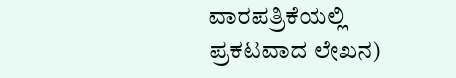ವಾರಪತ್ರಿಕೆಯಲ್ಲಿ ಪ್ರಕಟವಾದ ಲೇಖನ)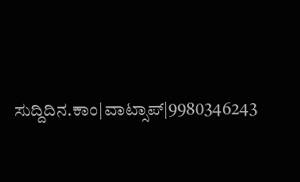ಸುದ್ದಿದಿನ.ಕಾಂ|ವಾಟ್ಸಾಪ್|9980346243